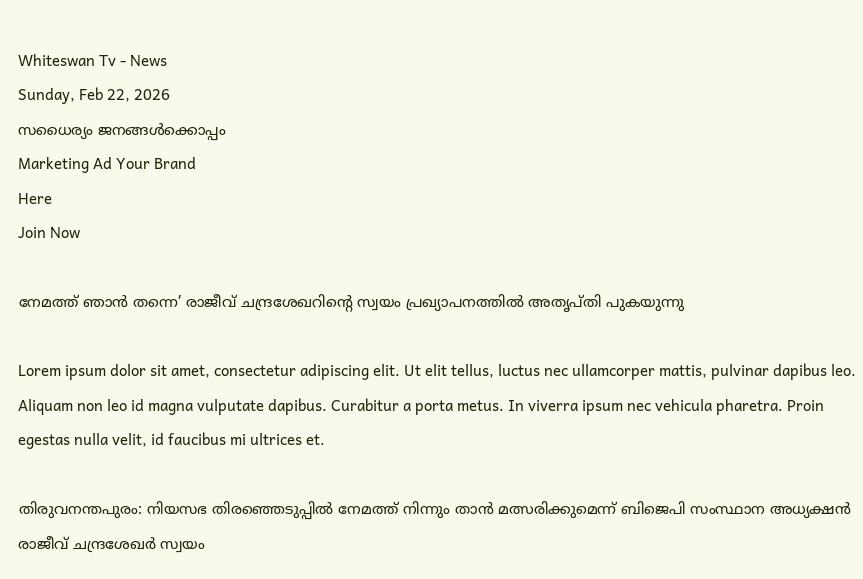Whiteswan Tv - News
Sunday, Feb 22, 2026
സധൈര്യം ജനങ്ങൾക്കൊപ്പം
Marketing Ad Your Brand
Here
Join Now

നേമത്ത് ഞാന്‍ തന്നെ’ രാജീവ് ചന്ദ്രശേഖറിന്റെ സ്വയം പ്രഖ്യാപനത്തില്‍ അതൃപ്തി പുകയുന്നു

Lorem ipsum dolor sit amet, consectetur adipiscing elit. Ut elit tellus, luctus nec ullamcorper mattis, pulvinar dapibus leo. Aliquam non leo id magna vulputate dapibus. Curabitur a porta metus. In viverra ipsum nec vehicula pharetra. Proin egestas nulla velit, id faucibus mi ultrices et.

തിരുവനന്തപുരം: നിയസഭ തിരഞ്ഞെടുപ്പില്‍ നേമത്ത് നിന്നും താന്‍ മത്സരിക്കുമെന്ന് ബിജെപി സംസ്ഥാന അധ്യക്ഷന്‍ രാജീവ് ചന്ദ്രശേഖര്‍ സ്വയം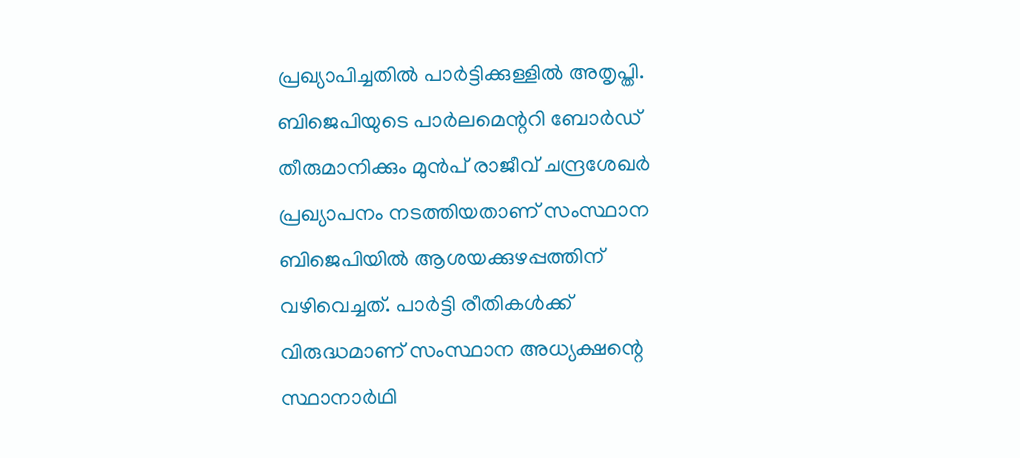പ്രഖ്യാപിച്ചതില്‍ പാര്‍ട്ടിക്കുള്ളില്‍ അതൃപ്തി. ബിജെപിയുടെ പാര്‍ലമെന്ററി ബോര്‍ഡ് തീരുമാനിക്കും മുന്‍പ് രാജീവ് ചന്ദ്രശേഖര്‍ പ്രഖ്യാപനം നടത്തിയതാണ് സംസ്ഥാന ബിജെപിയില്‍ ആശയക്കുഴപ്പത്തിന് വഴിവെച്ചത്. പാര്‍ട്ടി രീതികള്‍ക്ക് വിരുദ്ധമാണ് സംസ്ഥാന അധ്യക്ഷന്റെ സ്ഥാനാര്‍ഥി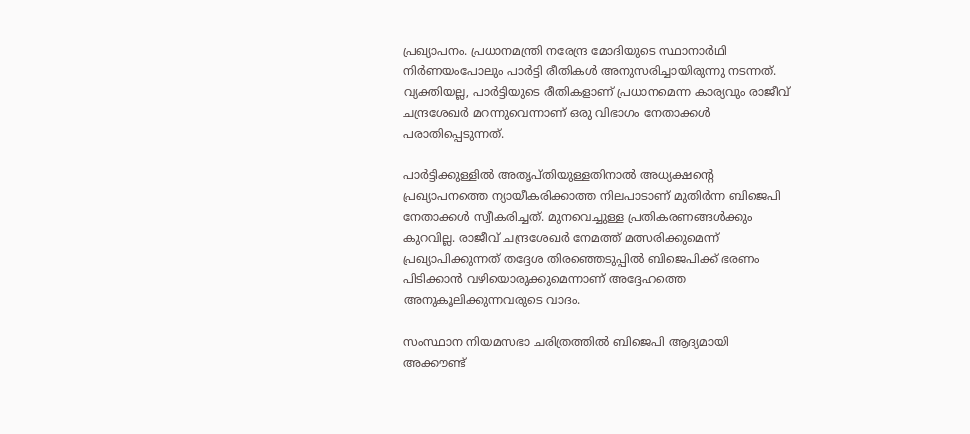പ്രഖ്യാപനം. പ്രധാനമന്ത്രി നരേന്ദ്ര മോദിയുടെ സ്ഥാനാര്‍ഥി നിര്‍ണയംപോലും പാര്‍ട്ടി രീതികള്‍ അനുസരിച്ചായിരുന്നു നടന്നത്. വ്യക്തിയല്ല, പാര്‍ട്ടിയുടെ രീതികളാണ് പ്രധാനമെന്ന കാര്യവും രാജീവ് ചന്ദ്രശേഖര്‍ മറന്നുവെന്നാണ് ഒരു വിഭാഗം നേതാക്കള്‍ പരാതിപ്പെടുന്നത്.

പാര്‍ട്ടിക്കുള്ളില്‍ അതൃപ്തിയുള്ളതിനാല്‍ അധ്യക്ഷന്റെ പ്രഖ്യാപനത്തെ ന്യായീകരിക്കാത്ത നിലപാടാണ് മുതിര്‍ന്ന ബിജെപി നേതാക്കള്‍ സ്വീകരിച്ചത്. മുനവെച്ചുള്ള പ്രതികരണങ്ങള്‍ക്കും കുറവില്ല. രാജീവ് ചന്ദ്രശേഖര്‍ നേമത്ത് മത്സരിക്കുമെന്ന് പ്രഖ്യാപിക്കുന്നത് തദ്ദേശ തിരഞ്ഞെടുപ്പില്‍ ബിജെപിക്ക് ഭരണം പിടിക്കാന്‍ വഴിയൊരുക്കുമെന്നാണ് അദ്ദേഹത്തെ അനുകൂലിക്കുന്നവരുടെ വാദം.

സംസ്ഥാന നിയമസഭാ ചരിത്രത്തില്‍ ബിജെപി ആദ്യമായി അക്കൗണ്ട്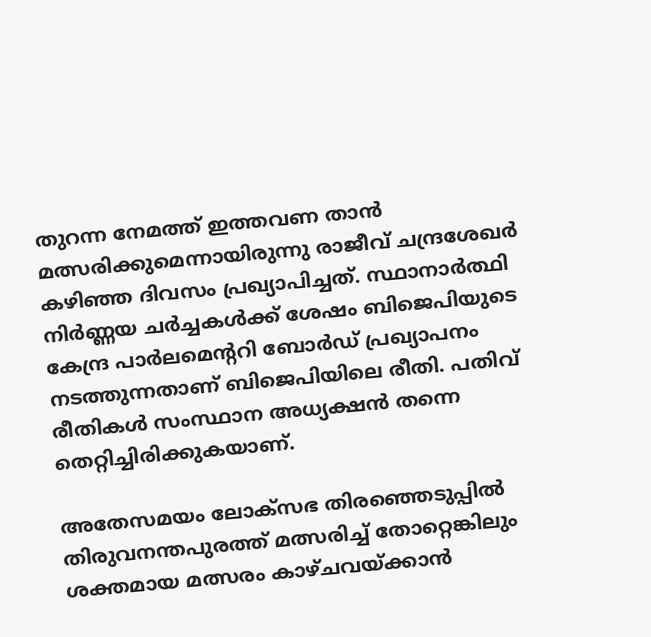തുറന്ന നേമത്ത് ഇത്തവണ താന്‍ മത്സരിക്കുമെന്നായിരുന്നു രാജീവ് ചന്ദ്രശേഖര്‍ കഴിഞ്ഞ ദിവസം പ്രഖ്യാപിച്ചത്. സ്ഥാനാര്‍ത്ഥി നിര്‍ണ്ണയ ചര്‍ച്ചകള്‍ക്ക് ശേഷം ബിജെപിയുടെ കേന്ദ്ര പാര്‍ലമെന്ററി ബോര്‍ഡ് പ്രഖ്യാപനം നടത്തുന്നതാണ് ബിജെപിയിലെ രീതി. പതിവ് രീതികള്‍ സംസ്ഥാന അധ്യക്ഷന്‍ തന്നെ തെറ്റിച്ചിരിക്കുകയാണ്.

അതേസമയം ലോക്‌സഭ തിരഞ്ഞെടുപ്പില്‍ തിരുവനന്തപുരത്ത് മത്സരിച്ച് തോറ്റെങ്കിലും ശക്തമായ മത്സരം കാഴ്ചവയ്ക്കാന്‍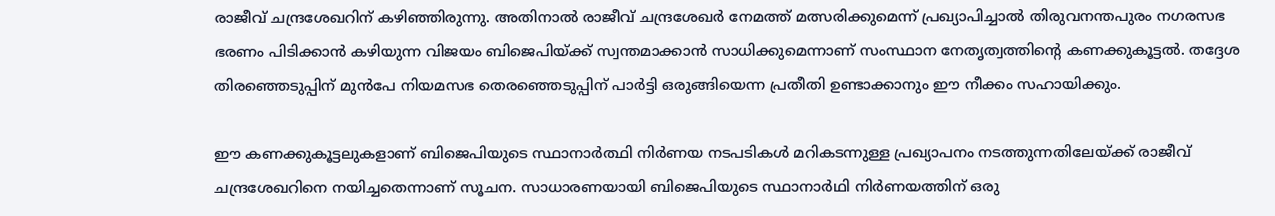രാജീവ് ചന്ദ്രശേഖറിന് കഴിഞ്ഞിരുന്നു. അതിനാല്‍ രാജീവ് ചന്ദ്രശേഖര്‍ നേമത്ത് മത്സരിക്കുമെന്ന് പ്രഖ്യാപിച്ചാല്‍ തിരുവനന്തപുരം നഗരസഭ ഭരണം പിടിക്കാന്‍ കഴിയുന്ന വിജയം ബിജെപിയ്ക്ക് സ്വന്തമാക്കാന്‍ സാധിക്കുമെന്നാണ് സംസ്ഥാന നേതൃത്വത്തിന്റെ കണക്കുകൂട്ടല്‍. തദ്ദേശ തിരഞ്ഞെടുപ്പിന് മുന്‍പേ നിയമസഭ തെരഞ്ഞെടുപ്പിന് പാര്‍ട്ടി ഒരുങ്ങിയെന്ന പ്രതീതി ഉണ്ടാക്കാനും ഈ നീക്കം സഹായിക്കും.

ഈ കണക്കുകൂട്ടലുകളാണ് ബിജെപിയുടെ സ്ഥാനാര്‍ത്ഥി നിര്‍ണയ നടപടികള്‍ മറികടന്നുള്ള പ്രഖ്യാപനം നടത്തുന്നതിലേയ്ക്ക് രാജീവ് ചന്ദ്രശേഖറിനെ നയിച്ചതെന്നാണ് സൂചന. സാധാരണയായി ബിജെപിയുടെ സ്ഥാനാര്‍ഥി നിര്‍ണയത്തിന് ഒരു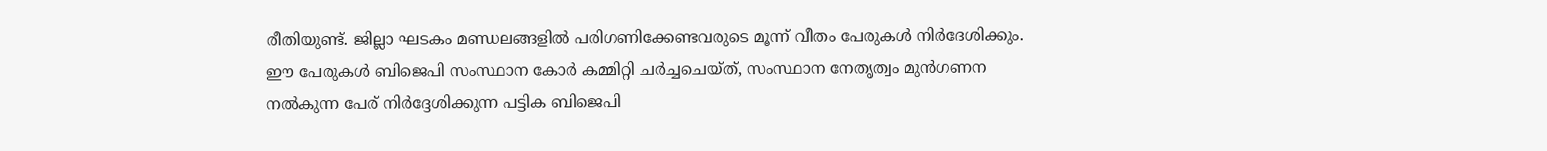രീതിയുണ്ട്. ജില്ലാ ഘടകം മണ്ഡലങ്ങളില്‍ പരിഗണിക്കേണ്ടവരുടെ മൂന്ന് വീതം പേരുകള്‍ നിര്‍ദേശിക്കും. ഈ പേരുകള്‍ ബിജെപി സംസ്ഥാന കോര്‍ കമ്മിറ്റി ചര്‍ച്ചചെയ്ത്, സംസ്ഥാന നേതൃത്വം മുന്‍ഗണന നല്‍കുന്ന പേര് നിര്‍ദ്ദേശിക്കുന്ന പട്ടിക ബിജെപി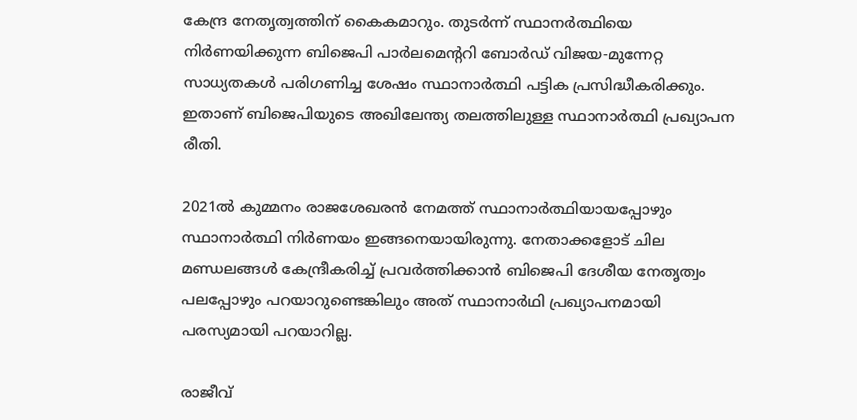കേന്ദ്ര നേതൃത്വത്തിന് കൈകമാറും. തുടര്‍ന്ന് സ്ഥാനര്‍ത്ഥിയെ നിര്‍ണയിക്കുന്ന ബിജെപി പാര്‍ലമെന്ററി ബോര്‍ഡ് വിജയ-മുന്നേറ്റ സാധ്യതകള്‍ പരിഗണിച്ച ശേഷം സ്ഥാനാര്‍ത്ഥി പട്ടിക പ്രസിദ്ധീകരിക്കും. ഇതാണ് ബിജെപിയുടെ അഖിലേന്ത്യ തലത്തിലുള്ള സ്ഥാനാര്‍ത്ഥി പ്രഖ്യാപന രീതി.

2021ല്‍ കുമ്മനം രാജശേഖരന്‍ നേമത്ത് സ്ഥാനാര്‍ത്ഥിയായപ്പോഴും സ്ഥാനാര്‍ത്ഥി നിര്‍ണയം ഇങ്ങനെയായിരുന്നു. നേതാക്കളോട് ചില മണ്ഡലങ്ങള്‍ കേന്ദ്രീകരിച്ച് പ്രവര്‍ത്തിക്കാന്‍ ബിജെപി ദേശീയ നേതൃത്വം പലപ്പോഴും പറയാറുണ്ടെങ്കിലും അത് സ്ഥാനാര്‍ഥി പ്രഖ്യാപനമായി പരസ്യമായി പറയാറില്ല.

രാജീവ്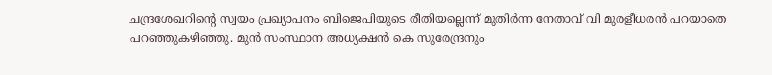ചന്ദ്രശേഖറിന്റെ സ്വയം പ്രഖ്യാപനം ബിജെപിയുടെ രീതിയല്ലെന്ന് മുതിര്‍ന്ന നേതാവ് വി മുരളീധരന്‍ പറയാതെ പറഞ്ഞുകഴിഞ്ഞു. മുന്‍ സംസ്ഥാന അധ്യക്ഷന്‍ കെ സുരേന്ദ്രനും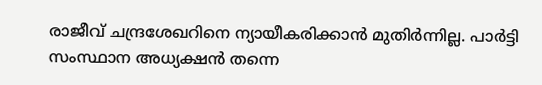രാജീവ് ചന്ദ്രശേഖറിനെ ന്യായീകരിക്കാന്‍ മുതിര്‍ന്നില്ല. പാര്‍ട്ടി സംസ്ഥാന അധ്യക്ഷന്‍ തന്നെ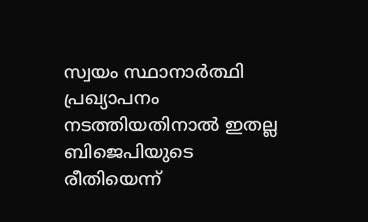സ്വയം സ്ഥാനാര്‍ത്ഥി പ്രഖ്യാപനം നടത്തിയതിനാല്‍ ഇതല്ല ബിജെപിയുടെ രീതിയെന്ന്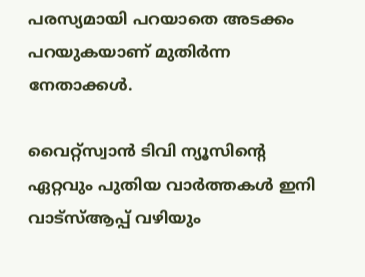പരസ്യമായി പറയാതെ അടക്കം പറയുകയാണ് മുതിര്‍ന്ന നേതാക്കള്‍.

വൈറ്റ്സ്വാൻ ടിവി ന്യൂസിന്റെ ഏറ്റവും പുതിയ വാർത്തകൾ ഇനി വാട്സ്ആപ്പ് വഴിയും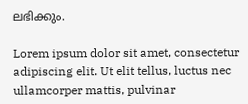ലഭിക്കും.

Lorem ipsum dolor sit amet, consectetur adipiscing elit. Ut elit tellus, luctus nec ullamcorper mattis, pulvinar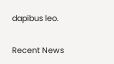dapibus leo.

Recent News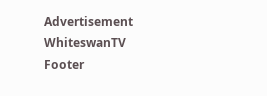Advertisement
WhiteswanTV Footer